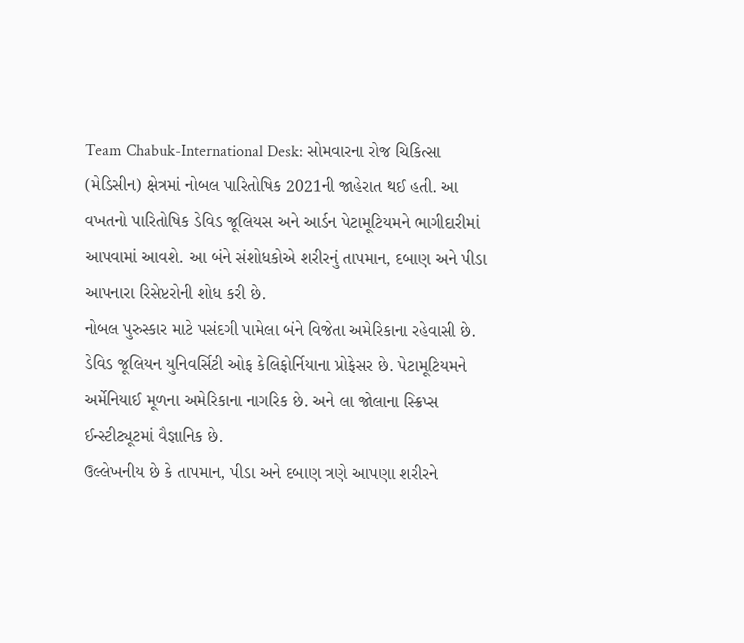Team Chabuk-International Desk: સોમવારના રોજ ચિકિત્સા (મેડિસીન) ક્ષેત્રમાં નોબલ પારિતોષિક 2021ની જાહેરાત થઈ હતી. આ વખતનો પારિતોષિક ડેવિડ જૂલિયસ અને આર્ડન પેટામૂટિયમને ભાગીદારીમાં આપવામાં આવશે. આ બંને સંશોધકોએ શરીરનું તાપમાન, દબાણ અને પીડા આપનારા રિસેપ્ટરોની શોધ કરી છે.
નોબલ પુરુસ્કાર માટે પસંદગી પામેલા બંને વિજેતા અમેરિકાના રહેવાસી છે. ડેવિડ જૂલિયન યુનિવર્સિટી ઓફ કેલિફોર્નિયાના પ્રોફેસર છે. પેટામૂટિયમને અર્મેનિયાઈ મૂળના અમેરિકાના નાગરિક છે. અને લા જોલાના સ્ક્રિપ્સ ઈન્સ્ટીટ્યૂટમાં વૈજ્ઞાનિક છે.
ઉલ્લેખનીય છે કે તાપમાન, પીડા અને દબાણ ત્રણે આપણા શરીરને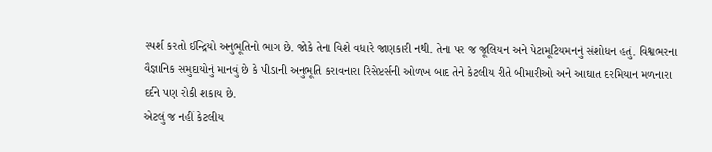સ્પર્શ કરતો ઈન્દ્રિયો અનુભૂતિનો ભાગ છે. જોકે તેના વિશે વધારે જાણકારી નથી. તેના પર જ જૂલિયન અને પેટામૂટિયમનનું સંશોધન હતું. વિશ્વભરના વૈજ્ઞાનિક સમુદાયોનું માનવું છે કે પીડાની અનુભૂતિ કરાવનારા રિસેપ્ટર્સની ઓળખ બાદ તેને કેટલીય રીતે બીમારીઓ અને આઘાત દરમિયાન મળનારા દર્દને પણ રોકી શકાય છે.
એટલું જ નહીં કેટલીય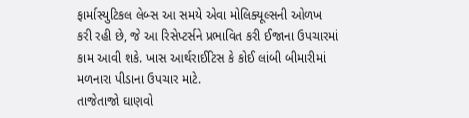ફાર્માસ્યુટિકલ લેબ્સ આ સમયે એવા મોલિક્યૂલ્સની ઓળખ કરી રહી છે, જે આ રિસેપ્ટર્સને પ્રભાવિત કરી ઈજાના ઉપચારમાં કામ આવી શકે. ખાસ આર્થરાઈટિસ કે કોઈ લાંબી બીમારીમાં મળનારા પીડાના ઉપચાર માટે.
તાજેતાજો ઘાણવો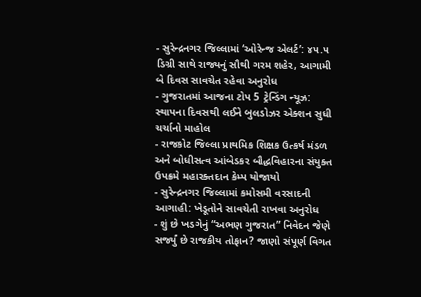- સુરેન્દ્રનગર જિલ્લામાં ‘ઓરેન્જ એલર્ટ’: ૪૫.૫ ડિગ્રી સાથે રાજ્યનું સૌથી ગરમ શહેર, આગામી બે દિવસ સાવચેત રહેવા અનુરોધ
- ગુજરાતમાં આજના ટોપ 5 ટ્રેન્ડિંગ ન્યૂઝ: સ્થાપના દિવસથી લઈને બુલડોઝર એક્શન સુધી ચર્ચાનો માહોલ
- રાજકોટ જિલ્લા પ્રાથમિક શિક્ષક ઉત્કર્ષ મંડળ અને બોધીસત્વ આંબેડકર બૌદ્ધવિહારના સંયુક્ત ઉપક્રમે મહારક્તદાન કેમ્પ યોજાયો
- સુરેન્દ્રનગર જિલ્લામાં કમોસમી વરસાદની આગાહી: ખેડૂતોને સાવચેતી રાખવા અનુરોધ
- શું છે ખડગેનું “અભણ ગુજરાત” નિવેદન જેણે સર્જ્યું છે રાજકીય તોફાન? જાણો સંપૂર્ણ વિગત